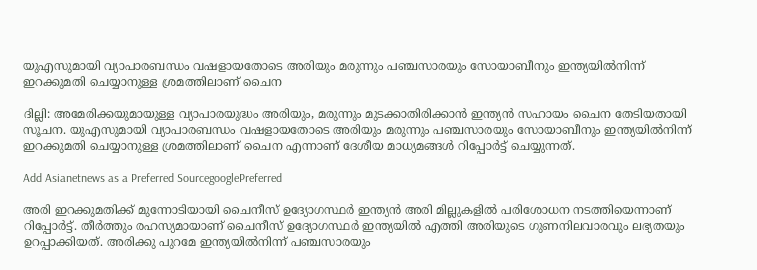യുഎസുമായി വ്യാപാരബന്ധം വഷളായതോടെ അരിയും മരുന്നും പഞ്ചസാരയും സോയാബീനും ഇന്ത്യയില്‍നിന്ന് ഇറക്കുമതി ചെയ്യാനുള്ള ശ്രമത്തിലാണ് ചൈന

ദില്ലി: അമേരിക്കയുമായുള്ള വ്യാപാരയുദ്ധം അരിയും, മരുന്നും മുടക്കാതിരിക്കാന്‍ ഇന്ത്യന്‍ സഹായം ചൈന തേടിയതായി സൂചന. യുഎസുമായി വ്യാപാരബന്ധം വഷളായതോടെ അരിയും മരുന്നും പഞ്ചസാരയും സോയാബീനും ഇന്ത്യയില്‍നിന്ന് ഇറക്കുമതി ചെയ്യാനുള്ള ശ്രമത്തിലാണ് ചൈന എന്നാണ് ദേശീയ മാധ്യമങ്ങള്‍ റിപ്പോര്‍ട്ട് ചെയ്യുന്നത്.

Add Asianetnews as a Preferred SourcegooglePreferred

അരി ഇറക്കുമതിക്ക് മുന്നോടിയായി ചൈനീസ് ഉദ്യോഗസ്ഥര്‍ ഇന്ത്യന്‍ അരി മില്ലുകളില്‍ പരിശോധന നടത്തിയെന്നാണ് റിപ്പോര്‍ട്ട്. തീര്‍ത്തും രഹസ്യമായാണ് ചൈനീസ് ഉദ്യോഗസ്ഥര്‍ ഇന്ത്യയില്‍ എത്തി അരിയുടെ ഗുണനിലവാരവും ലഭ്യതയും ഉറപ്പാക്കിയത്. അരിക്കു പുറമേ ഇന്ത്യയില്‍നിന്ന് പഞ്ചസാരയും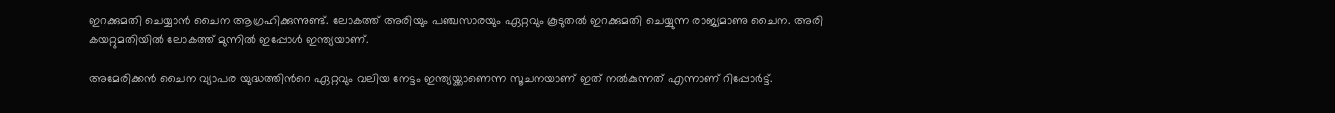ഇറക്കുമതി ചെയ്യാന്‍ ചൈന ആഗ്രഹിക്കുന്നുണ്ട്. ലോകത്ത് അരിയും പഞ്ചസാരയും ഏറ്റവും കൂടുതല്‍ ഇറക്കുമതി ചെയ്യുന്ന രാജ്യമാണു ചൈന. അരി കയറ്റുമതിയില്‍ ലോകത്ത് മുന്നിൽ ഇപ്പോള്‍ ഇന്ത്യയാണ്.

അമേരിക്കന്‍ ചൈന വ്യാപര യുദ്ധത്തിന്‍റെ ഏറ്റവും വലിയ നേട്ടം ഇന്ത്യയ്ക്കാണെന്ന സൂചനയാണ് ഇത് നല്‍കുന്നത് എന്നാണ് റിപ്പോര്‍ട്ട്.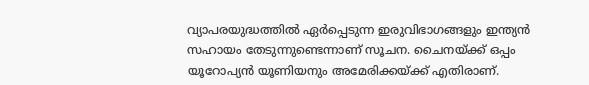വ്യാപരയുദ്ധത്തില്‍ ഏര്‍പ്പെടുന്ന ഇരുവിഭാഗങ്ങളും ഇന്ത്യന്‍ സഹായം തേടുന്നുണ്ടെന്നാണ് സൂചന. ചൈനയ്ക്ക് ഒപ്പം യൂറോപ്യന്‍ യൂണിയനും അമേരിക്കയ്ക്ക് എതിരാണ്.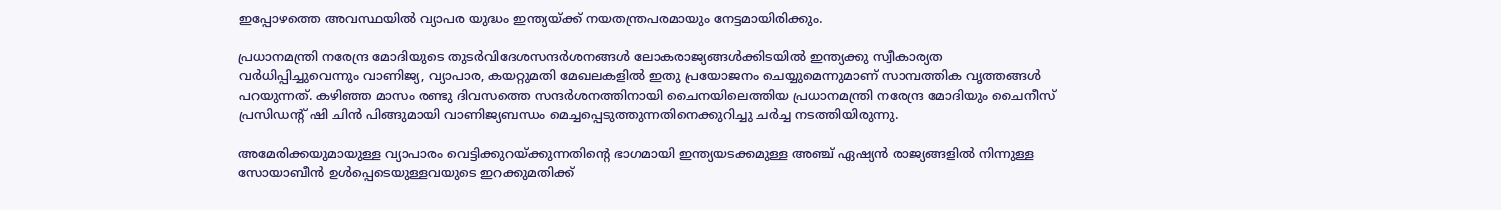ഇപ്പോഴത്തെ അവസ്ഥയില്‍ വ്യാപര യുദ്ധം ഇന്ത്യയ്ക്ക് നയതന്ത്രപരമായും നേട്ടമായിരിക്കും.

പ്രധാനമന്ത്രി നരേന്ദ്ര മോദിയുടെ തുടര്‍വിദേശസന്ദര്‍ശനങ്ങള്‍ ലോകരാജ്യങ്ങള്‍ക്കിടയില്‍ ഇന്ത്യക്കു സ്വീകാര്യത വര്‍ധിപ്പിച്ചുവെന്നും വാണിജ്യ, വ്യാപാര, കയറ്റുമതി മേഖലകളില്‍ ഇതു പ്രയോജനം ചെയ്യുമെന്നുമാണ് സാമ്പത്തിക വൃത്തങ്ങള്‍ പറയുന്നത്. കഴിഞ്ഞ മാസം രണ്ടു ദിവസത്തെ സന്ദര്‍ശനത്തിനായി ചൈനയിലെത്തിയ പ്രധാനമന്ത്രി നരേന്ദ്ര മോദിയും ചൈനീസ് പ്രസിഡന്‍റ് ഷി ചിൻ പിങ്ങുമായി വാണിജ്യബന്ധം മെച്ചപ്പെടുത്തുന്നതിനെക്കുറിച്ചു ചര്‍ച്ച നടത്തിയിരുന്നു.

അമേരിക്കയുമായുള്ള വ്യാപാരം വെട്ടിക്കുറയ്ക്കുന്നതിന്റെ ഭാഗമായി ഇന്ത്യയടക്കമുള്ള അഞ്ച് ഏഷ്യന്‍ രാജ്യങ്ങളില്‍ നിന്നുള്ള സോയാബീന്‍ ഉള്‍പ്പെടെയുള്ളവയുടെ ഇറക്കുമതിക്ക്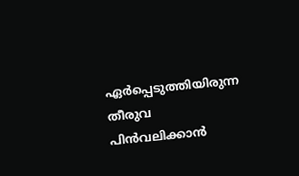ഏര്‍പ്പെടുത്തിയിരുന്ന തീരുവ പിന്‍വലിക്കാന്‍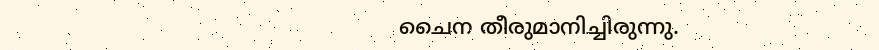ചൈന തീരുമാനിച്ചിരുന്നു.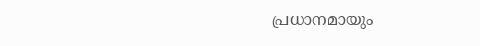പ്രധാനമായും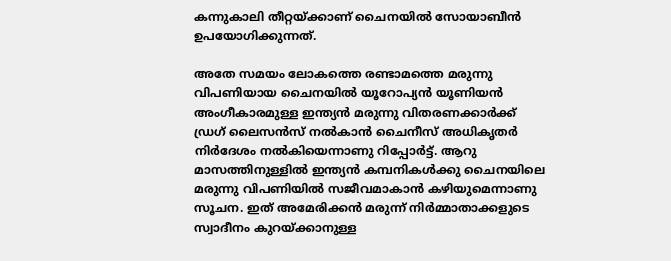കന്നുകാലി തീറ്റയ്ക്കാണ് ചൈനയില്‍ സോയാബീന്‍ ഉപയോഗിക്കുന്നത്.

അതേ സമയം ലോകത്തെ രണ്ടാമത്തെ മരുന്നു വിപണിയായ ചൈനയില്‍ യൂറോപ്യന്‍ യൂണിയന്‍ അംഗീകാരമുള്ള ഇന്ത്യന്‍ മരുന്നു വിതരണക്കാര്‍ക്ക് ഡ്രഗ് ലൈസന്‍സ് നല്‍കാന്‍ ചൈനീസ് അധികൃതര്‍ നിര്‍ദേശം നല്‍കിയെന്നാണു റിപ്പോര്‍ട്ട്. ആറു മാസത്തിനുള്ളില്‍ ഇന്ത്യന്‍ കമ്പനികള്‍ക്കു ചൈനയിലെ മരുന്നു വിപണിയില്‍ സജീവമാകാന്‍ കഴിയുമെന്നാണു സൂചന. ഇത് അമേരിക്കന്‍ മരുന്ന് നിര്‍മ്മാതാക്കളുടെ സ്വാദീനം കുറയ്ക്കാനുള്ള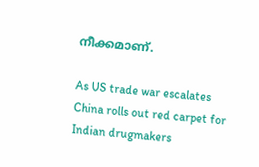നീക്കമാണ്.

As US trade war escalates China rolls out red carpet for Indian drugmakers